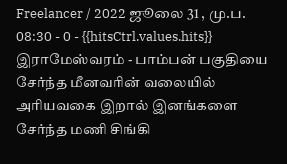Freelancer / 2022 ஜூலை 31 , மு.ப. 08:30 - 0 - {{hitsCtrl.values.hits}}
இராமேஸ்வரம் - பாம்பன் பகுதியை சேர்ந்த மீனவரின் வலையில் அரியவகை இறால் இனங்களை சேர்ந்த மணி சிங்கி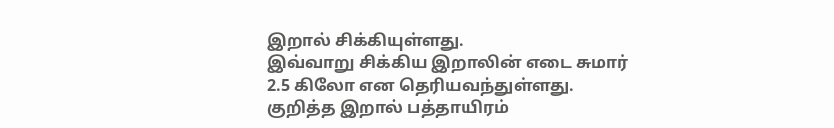இறால் சிக்கியுள்ளது.
இவ்வாறு சிக்கிய இறாலின் எடை சுமார் 2.5 கிலோ என தெரியவந்துள்ளது.
குறித்த இறால் பத்தாயிரம்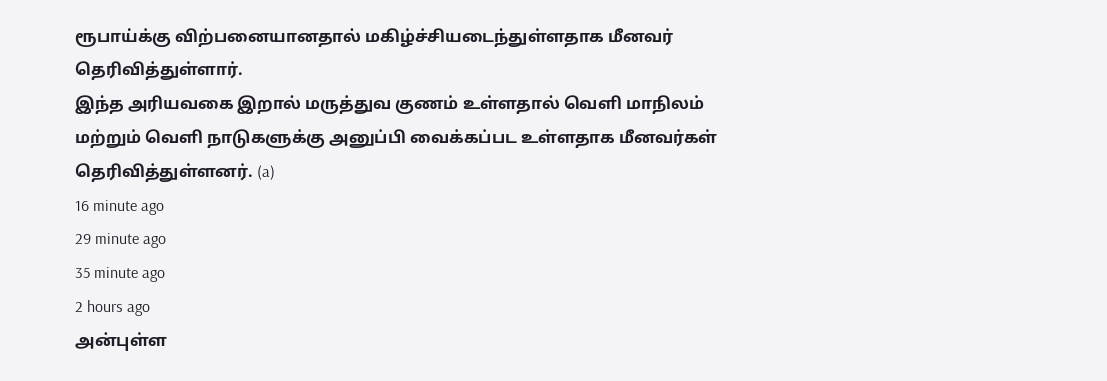ரூபாய்க்கு விற்பனையானதால் மகிழ்ச்சியடைந்துள்ளதாக மீனவர் தெரிவித்துள்ளார்.
இந்த அரியவகை இறால் மருத்துவ குணம் உள்ளதால் வெளி மாநிலம் மற்றும் வெளி நாடுகளுக்கு அனுப்பி வைக்கப்பட உள்ளதாக மீனவர்கள் தெரிவித்துள்ளனர். (a)
16 minute ago
29 minute ago
35 minute ago
2 hours ago
அன்புள்ள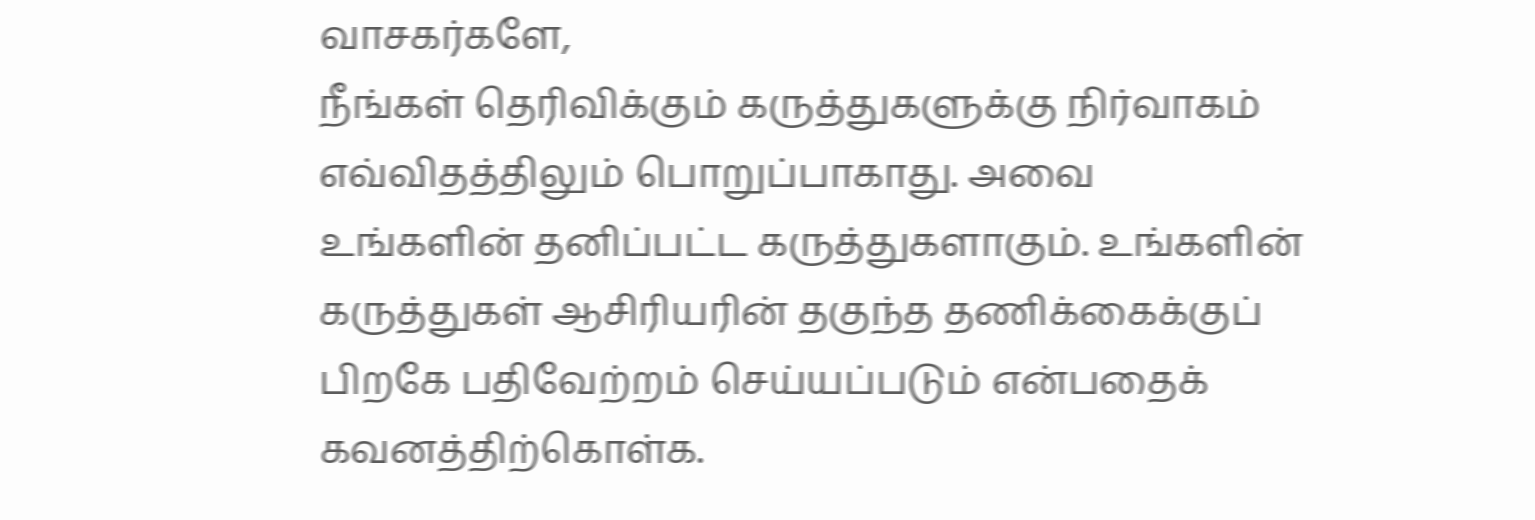வாசகர்களே,
நீங்கள் தெரிவிக்கும் கருத்துகளுக்கு நிர்வாகம் எவ்விதத்திலும் பொறுப்பாகாது. அவை உங்களின் தனிப்பட்ட கருத்துகளாகும். உங்களின் கருத்துகள் ஆசிரியரின் தகுந்த தணிக்கைக்குப் பிறகே பதிவேற்றம் செய்யப்படும் என்பதைக் கவனத்திற்கொள்க.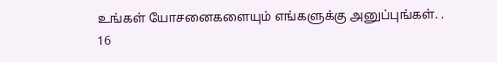உங்கள் யோசனைகளையும் எங்களுக்கு அனுப்புங்கள். .
16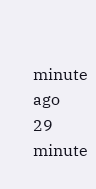minute ago
29 minute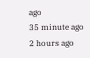ago
35 minute ago
2 hours ago